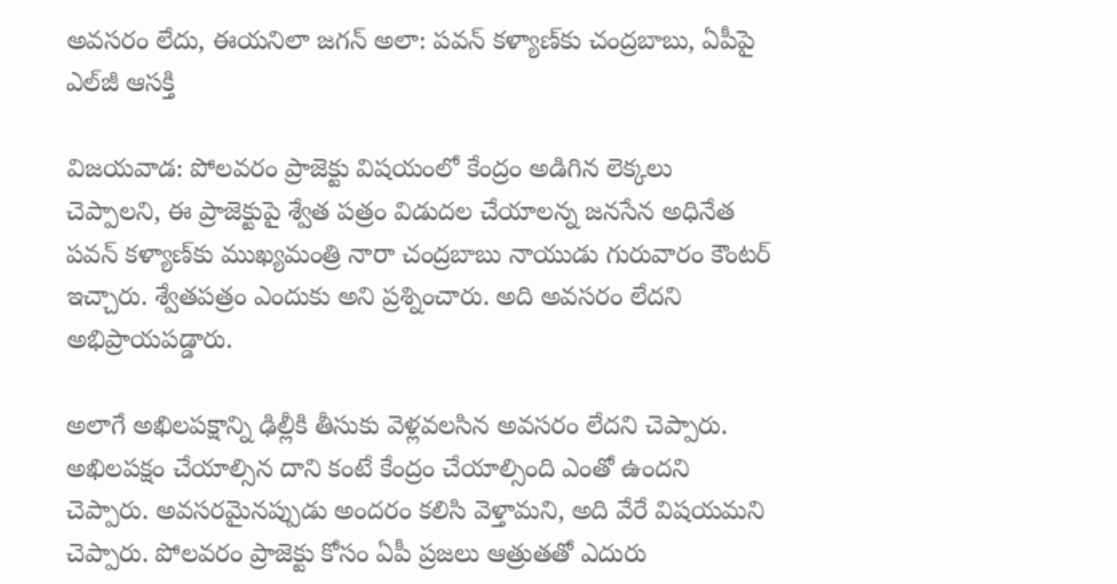అవసరం లేదు, ఈయనిలా జగన్ అలా: పవన్ కళ్యాణ్‌కు చంద్రబాబు, ఏపీపై ఎల్‌జీ ఆసక్తి

విజయవాడ: పోలవరం ప్రాజెక్టు విషయంలో కేంద్రం అడిగిన లెక్కలు చెప్పాలని, ఈ ప్రాజెక్టుపై శ్వేత పత్రం విడుదల చేయాలన్న జనసేన అధినేత పవన్ కళ్యాణ్‌కు ముఖ్యమంత్రి నారా చంద్రబాబు నాయుడు గురువారం కౌంటర్ ఇచ్చారు. శ్వేతపత్రం ఎందుకు అని ప్రశ్నించారు. అది అవసరం లేదని అభిప్రాయపడ్డారు.

అలాగే అఖిలపక్షాన్ని ఢిల్లీకి తీసుకు వెళ్లవలసిన అవసరం లేదని చెప్పారు. అఖిలపక్షం చేయాల్సిన దాని కంటే కేంద్రం చేయాల్సింది ఎంతో ఉందని చెప్పారు. అవసరమైనప్పుడు అందరం కలిసి వెళ్తామని, అది వేరే విషయమని చెప్పారు. పోలవరం ప్రాజెక్టు కోసం ఏపీ ప్రజలు ఆత్రుతతో ఎదురు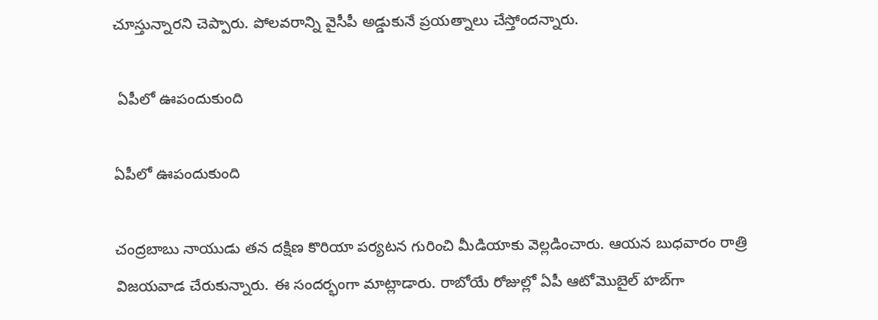చూస్తున్నారని చెప్పారు. పోలవరాన్ని వైసీపీ అడ్డుకునే ప్రయత్నాలు చేస్తోందన్నారు.

 ఏపీలో ఊపందుకుంది

ఏపీలో ఊపందుకుంది

చంద్రబాబు నాయుడు తన దక్షిణ కొరియా పర్యటన గురించి మీడియాకు వెల్లడించారు. ఆయన బుధవారం రాత్రి విజయవాడ చేరుకున్నారు. ఈ సందర్భంగా మాట్లాడారు. రాబోయే రోజుల్లో ఏపీ ఆటోమొబైల్ హబ్‌గా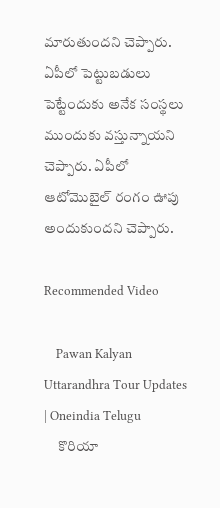మారుతుందని చెప్పారు. ఏపీలో పెట్టుబడులు పెట్టేందుకు అనేక సంస్థలు ముందుకు వస్తున్నాయని చెప్పారు. ఏపీలో ఆటోమొబైల్‌ రంగం ఊపు అందుకుందని చెప్పారు.

Recommended Video

    Pawan Kalyan Uttarandhra Tour Updates | Oneindia Telugu
     కొరియా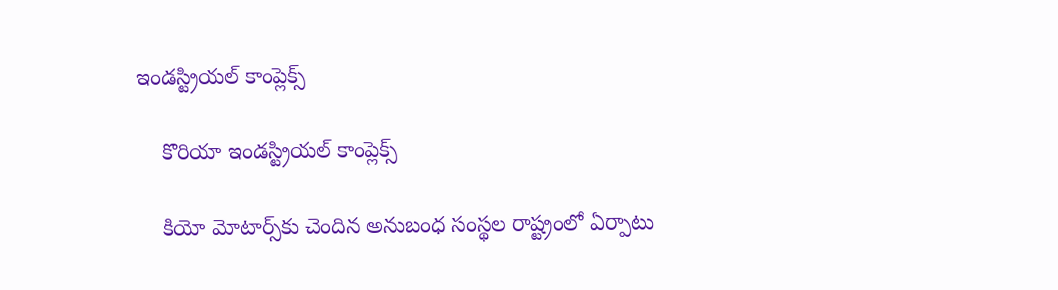ఇండస్ట్రియల్ కాంప్లెక్స్

    కొరియా ఇండస్ట్రియల్ కాంప్లెక్స్

    కియో మోటార్స్‌కు చెందిన అనుబంధ సంస్థల రాష్ట్రంలో ఏర్పాటు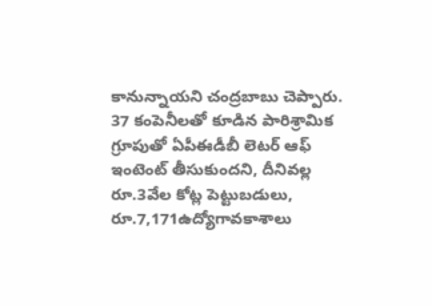కానున్నాయని చంద్రబాబు చెప్పారు. 37 కంపెనీలతో కూడిన పారిశ్రామిక గ్రూపుతో ఏపీఈడీబీ లెటర్‌ ఆఫ్‌ ఇంటెంట్‌ తీసుకుందని, దీనివల్ల రూ.3వేల కోట్ల పెట్టుబడులు, రూ.7,171ఉద్యోగావకాశాలు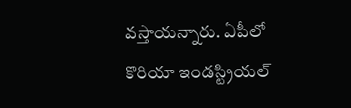వస్తాయన్నారు. ఏపీలో కొరియా ఇండస్ట్రియల్‌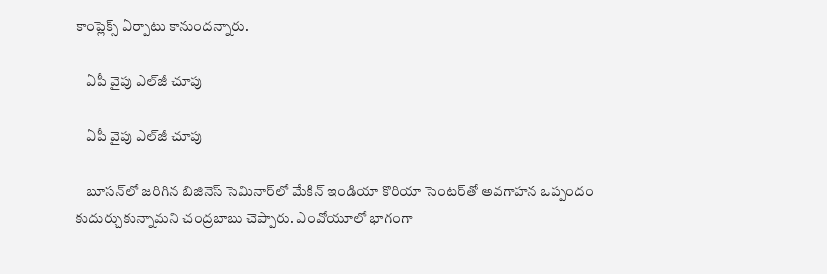కాంప్లెక్స్‌ ఏర్పాటు కానుందన్నారు.

    ఏపీ వైపు ఎల్‌జీ చూపు

    ఏపీ వైపు ఎల్‌జీ చూపు

    బూసన్‌లో జరిగిన బిజినెస్‌ సెమినార్‌లో మేకిన్‌ ఇండియా కొరియా సెంటర్‌తో అవగాహన ఒప్పందం కుదుర్చుకున్నామని చంద్రబాబు చెప్పారు. ఎంవోయూలో భాగంగా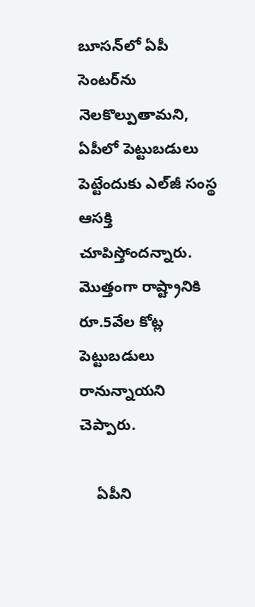బూసన్‌లో ఏపీ సెంటర్‌ను నెలకొల్పుతామని, ఏపీలో పెట్టుబడులు పెట్టేందుకు ఎల్‌జీ సంస్థ ఆసక్తి చూపిస్తోందన్నారు. మొత్తంగా రాష్ట్రానికి రూ.5వేల కోట్ల పెట్టుబడులు రానున్నాయని చెప్పారు.

    ఏపీని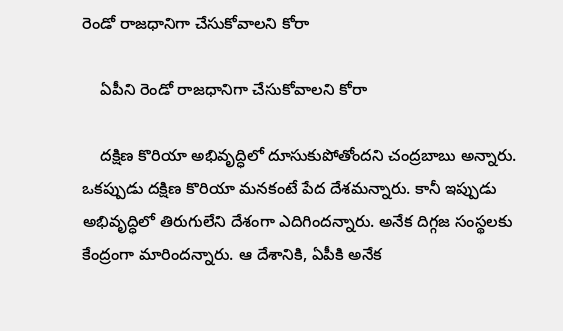రెండో రాజధానిగా చేసుకోవాలని కోరా

    ఏపీని రెండో రాజధానిగా చేసుకోవాలని కోరా

    దక్షిణ కొరియా అభివృద్ధిలో దూసుకుపోతోందని చంద్రబాబు అన్నారు. ఒకప్పుడు దక్షిణ కొరియా మనకంటే పేద దేశమన్నారు. కానీ ఇప్పుడు అభివృద్ధిలో తిరుగులేని దేశంగా ఎదిగిందన్నారు. అనేక దిగ్గజ సంస్థలకు కేంద్రంగా మారిందన్నారు. ఆ దేశానికి, ఏపీకి అనేక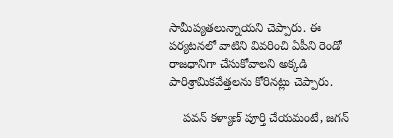సామీప్యతలున్నాయని చెప్పారు. ఈ పర్యటనలో వాటిని వివరించి ఏపీని రెండో రాజధానిగా చేసుకోవాలని అక్కడి పారిశ్రామికవేత్తలను కోరినట్లు చెప్పారు.

    పవన్ కళ్యాణ్ పూర్తి చేయమంటే, జగన్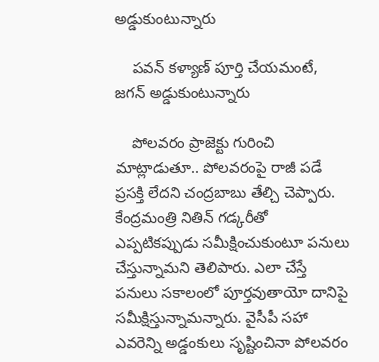అడ్డుకుంటున్నారు

    పవన్ కళ్యాణ్ పూర్తి చేయమంటే, జగన్ అడ్డుకుంటున్నారు

    పోలవరం ప్రాజెక్టు గురించి మాట్లాడుతూ.. పోలవరంపై రాజీ పడే ప్రసక్తి లేదని చంద్రబాబు తేల్చి చెప్పారు. కేంద్రమంత్రి నితిన్ గడ్కరీతో ఎప్పటికప్పుడు సమీక్షించుకుంటూ పనులు చేస్తున్నామని తెలిపారు. ఎలా చేస్తే పనులు సకాలంలో పూర్తవుతాయో దానిపై సమీక్షిస్తున్నామన్నారు. వైసీపీ సహా ఎవరెన్ని అడ్డంకులు సృష్టించినా పోలవరం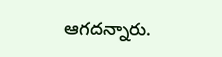ఆగదన్నారు.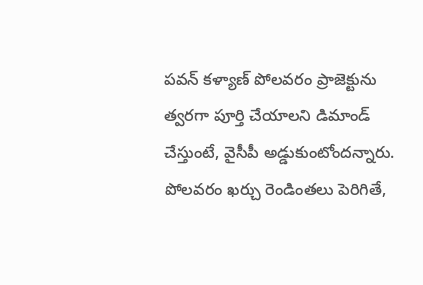పవన్ కళ్యాణ్ పోలవరం ప్రాజెక్టును త్వరగా పూర్తి చేయాలని డిమాండ్ చేస్తుంటే, వైసీపీ అడ్డుకుంటోందన్నారు. పోలవరం ఖర్చు రెండింతలు పెరిగితే,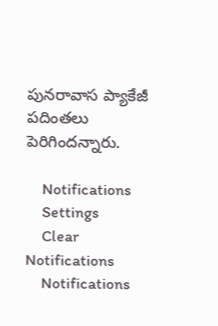పునరావాస ప్యాకేజీ పదింతలు పెరిగిందన్నారు.

    Notifications
    Settings
    Clear Notifications
    Notifications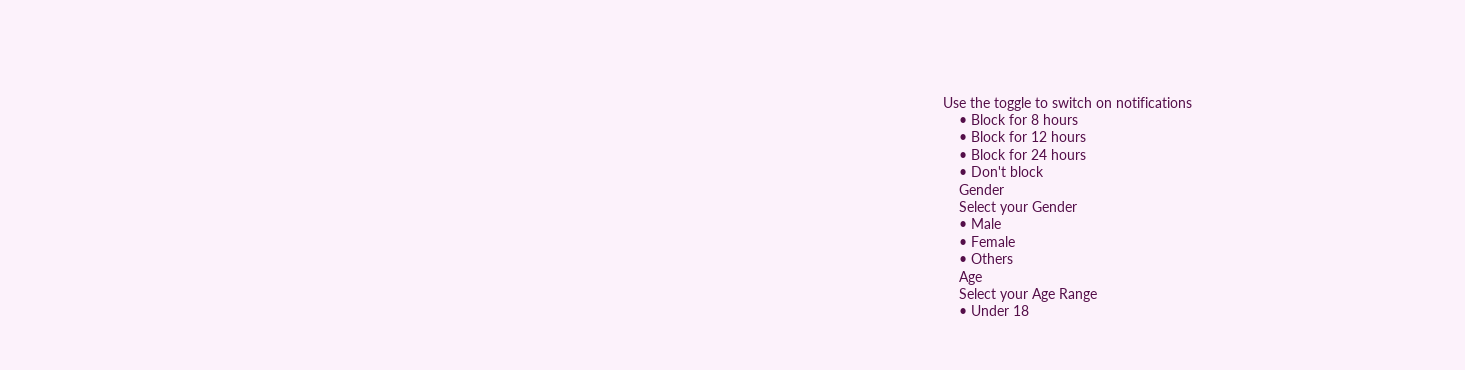Use the toggle to switch on notifications
    • Block for 8 hours
    • Block for 12 hours
    • Block for 24 hours
    • Don't block
    Gender
    Select your Gender
    • Male
    • Female
    • Others
    Age
    Select your Age Range
    • Under 18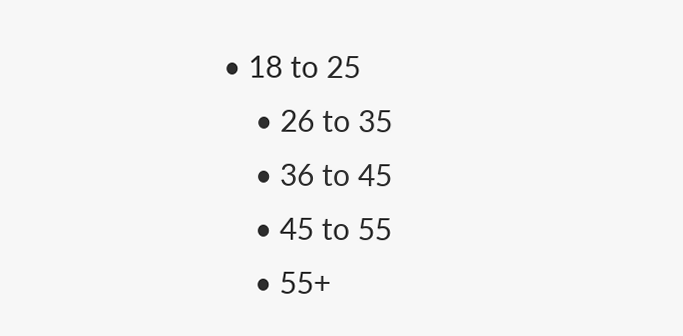• 18 to 25
    • 26 to 35
    • 36 to 45
    • 45 to 55
    • 55+